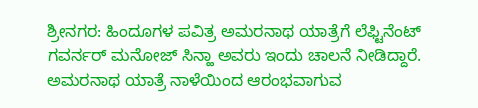ಶ್ರೀನಗರ: ಹಿಂದೂಗಳ ಪವಿತ್ರ ಅಮರನಾಥ ಯಾತ್ರೆಗೆ ಲೆಫ್ಟಿನೆಂಟ್ ಗವರ್ನರ್ ಮನೋಜ್ ಸಿನ್ಹಾ ಅವರು ಇಂದು ಚಾಲನೆ ನೀಡಿದ್ದಾರೆ.
ಅಮರನಾಥ ಯಾತ್ರೆ ನಾಳೆಯಿಂದ ಆರಂಭವಾಗುವ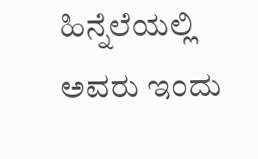ಹಿನ್ನೆಲೆಯಲ್ಲಿ ಅವರು ಇಂದು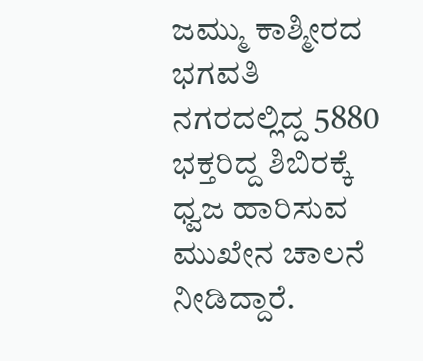ಜಮ್ಮು ಕಾಶ್ಮೀರದ ಭಗವತಿ ನಗರದಲ್ಲಿದ್ದ 5880 ಭಕ್ತರಿದ್ದ ಶಿಬಿರಕ್ಕೆ ಧ್ವಜ ಹಾರಿಸುವ ಮುಖೇನ ಚಾಲನೆ ನೀಡಿದ್ದಾರೆ.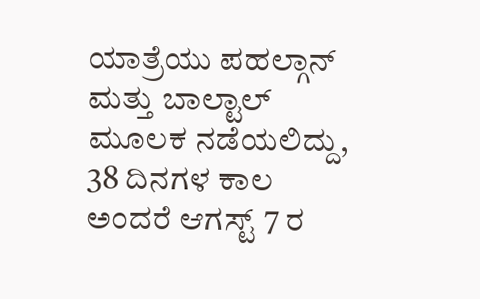ಯಾತ್ರೆಯು ಪಹಲ್ಗಾನ್ ಮತ್ತು ಬಾಲ್ಟಾಲ್ ಮೂಲಕ ನಡೆಯಲಿದ್ದು, 38 ದಿನಗಳ ಕಾಲ ಅಂದರೆ ಆಗಸ್ಟ್ 7 ರ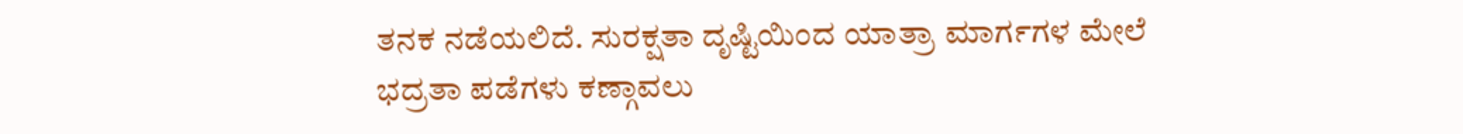ತನಕ ನಡೆಯಲಿದೆ. ಸುರಕ್ಷತಾ ದೃಷ್ಟಿಯಿಂದ ಯಾತ್ರಾ ಮಾರ್ಗಗಳ ಮೇಲೆ ಭದ್ರತಾ ಪಡೆಗಳು ಕಣ್ಗಾವಲು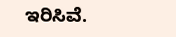ಇರಿಸಿವೆ.